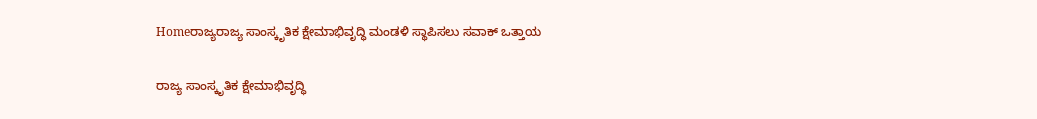Homeರಾಜ್ಯರಾಜ್ಯ ಸಾಂಸ್ಕೃತಿಕ ಕ್ಷೇಮಾಭಿವೃದ್ಧಿ ಮಂಡಳಿ ಸ್ಥಾಪಿಸಲು ಸವಾಕ್ ಒತ್ತಾಯ

ರಾಜ್ಯ ಸಾಂಸ್ಕೃತಿಕ ಕ್ಷೇಮಾಭಿವೃದ್ಧಿ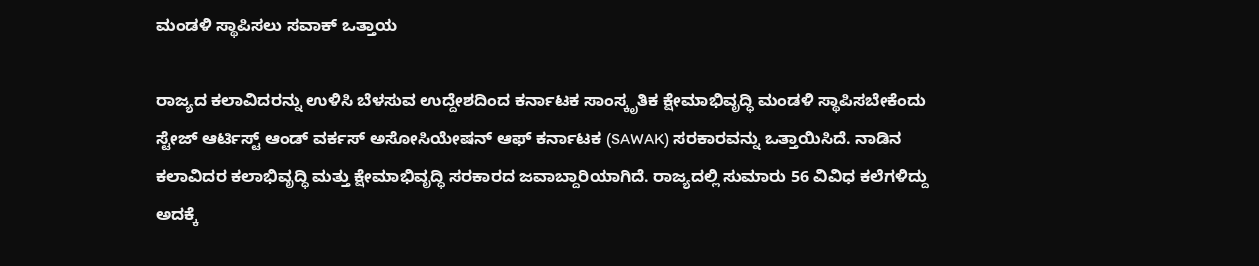ಮಂಡಳಿ ಸ್ಥಾಪಿಸಲು ಸವಾಕ್ ಒತ್ತಾಯ

ರಾಜ್ಯದ ಕಲಾವಿದರನ್ನು ಉಳಿಸಿ ಬೆಳಸುವ ಉದ್ದೇಶದಿಂದ ಕರ್ನಾಟಕ ಸಾಂಸ್ಕೃತಿಕ ಕ್ಷೇಮಾಭಿವೃದ್ಧಿ ಮಂಡಳಿ ಸ್ಥಾಪಿಸಬೇಕೆಂದು ಸ್ಟೇಜ್ ಆರ್ಟಿಸ್ಟ್ ಆಂಡ್ ವರ್ಕಸ್ ಅಸೋಸಿಯೇಷನ್‌ ಆಫ್‌ ಕರ್ನಾಟಕ (SAWAK) ಸರಕಾರವನ್ನು ಒತ್ತಾಯಿಸಿದೆ. ನಾಡಿನ ಕಲಾವಿದರ ಕಲಾಭಿವೃದ್ಧಿ ಮತ್ತು ಕ್ಷೇಮಾಭಿವೃದ್ಧಿ ಸರಕಾರದ ಜವಾಬ್ದಾರಿಯಾಗಿದೆ. ರಾಜ್ಯದಲ್ಲಿ ಸುಮಾರು 56 ವಿವಿಧ ಕಲೆಗಳಿದ್ದು ಅದಕ್ಕೆ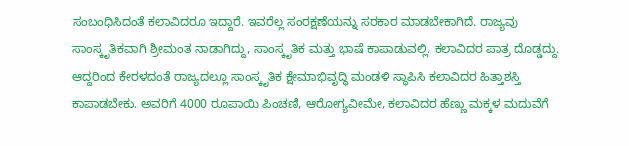ಸಂಬಂಧಿಸಿದಂತೆ ಕಲಾವಿದರೂ ಇದ್ದಾರೆ. ಇವರೆಲ್ಲ ಸಂರಕ್ಷಣೆಯನ್ನು ಸರಕಾರ ಮಾಡಬೇಕಾಗಿದೆ. ರಾಜ್ಯವು ಸಾಂಸ್ಕೃತಿಕವಾಗಿ ಶ್ರೀಮಂತ ನಾಡಾಗಿದ್ದು, ಸಾಂಸ್ಕೃತಿಕ ಮತ್ತು ಭಾಷೆ ಕಾಪಾಡುವಲ್ಲಿ. ಕಲಾವಿದರ ಪಾತ್ರ ದೊಡ್ಡದ್ದು. ಆದ್ದರಿಂದ ಕೇರಳದಂತೆ ರಾಜ್ಯದಲ್ಲೂ ಸಾಂಸ್ಕೃತಿಕ ಕ್ಷೇಮಾಭಿವೃದ್ಧಿ ಮಂಡಳಿ ಸ್ಥಾಪಿಸಿ ಕಲಾವಿದರ ಹಿತ್ತಾಶಸ್ತಿ ಕಾಪಾಡಬೇಕು. ಅವರಿಗೆ 4000 ರೂಪಾಯಿ ಪಿಂಚಣಿ, ಆರೋಗ್ಯವೀಮೇ, ಕಲಾವಿದರ ಹೆಣ್ಣು ಮಕ್ಕಳ ಮದುವೆಗೆ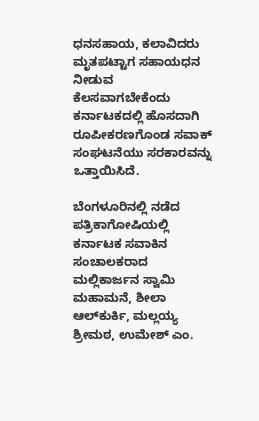ಧನಸಹಾಯ, ಕಲಾವಿದರು ಮೃತಪಟ್ಟಾಗ ಸಹಾಯಧನ ನೀಡುವ ಕೆಲಸವಾಗಬೇಕೆಂದು ಕರ್ನಾಟಕದಲ್ಲಿ ಹೊಸದಾಗಿ ರೂಪೀಕರಣಗೊಂಡ ಸವಾಕ್ ಸಂಘಟನೆಯು ಸರಕಾರವನ್ನು ಒತ್ತಾಯಿಸಿದೆ.

ಬೆಂಗಳೂರಿನಲ್ಲಿ ನಡೆದ ಪತ್ರಿಕಾಗೋಷಿಯಲ್ಲಿ ಕರ್ನಾಟಕ ಸವಾಕಿನ ಸಂಚಾಲಕರಾದ ಮಲ್ಲಿಕಾರ್ಜನ ಸ್ವಾಮಿ ಮಹಾಮನೆ, ಶೀಲಾ ಆಲ್‌ಕುರ್ಕಿ, ಮಲ್ಲಯ್ಯ ಶ್ರೀಮಠ, ಉಮೇಶ್ ಎಂ.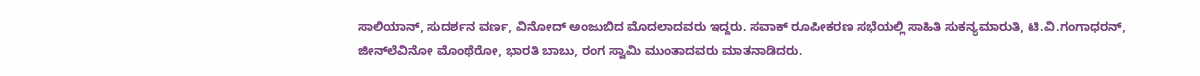ಸಾಲಿಯಾನ್, ಸುದರ್ಶನ ವರ್ಣ, ವಿನೋದ್ ಅಂಜುಬಿದ ಮೊದಲಾದವರು ಇದ್ದರು. ಸವಾಕ್ ರೂಪೀಕರಣ ಸಭೆಯಲ್ಲಿ ಸಾಹಿತಿ ಸುಕನ್ಯಮಾರುತಿ, ಟಿ.ವಿ.ಗಂಗಾಧರನ್, ಜೀನ್‌ಲೆವಿನೋ ಮೊಂಥೆರೋ, ಭಾರತಿ ಬಾಬು, ರಂಗ ಸ್ವಾಮಿ ಮುಂತಾದವರು ಮಾತನಾಡಿದರು.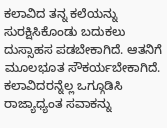ಕಲಾವಿದ ತನ್ನ ಕಲೆಯನ್ನು ಸುರಕ್ಷಿಸಿಕೊಂಡು ಬದುಕಲು ದುಸ್ಸಾಹಸ ಪಡಬೇಕಾಗಿದೆ. ಆತನಿಗೆ ಮೂಲಭೂತ ಸೌಕರ್ಯಬೇಕಾಗಿದೆ. ಕಲಾವಿದರನ್ನೆಲ್ಲ ಒಗ್ಗೂಡಿಸಿ ರಾಜ್ಯಾಧ್ಯಂತ ಸವಾಕನ್ನು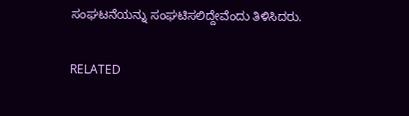ಸಂಘಟನೆಯನ್ನು ಸಂಘಟಿಸಲಿದ್ದೇವೆಂದು ತಿಳಿಸಿದರು.

RELATED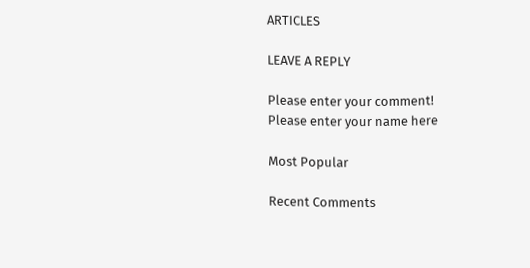ARTICLES

LEAVE A REPLY

Please enter your comment!
Please enter your name here

Most Popular

Recent Comments